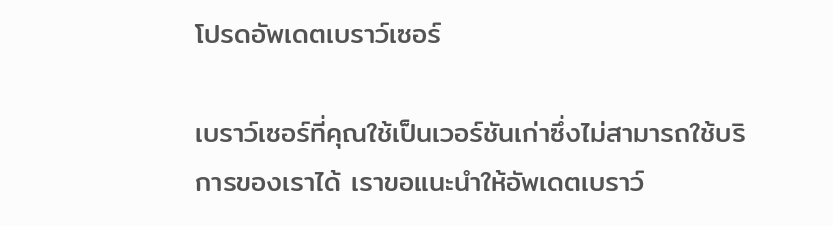โปรดอัพเดตเบราว์เซอร์

เบราว์เซอร์ที่คุณใช้เป็นเวอร์ชันเก่าซึ่งไม่สามารถใช้บริการของเราได้ เราขอแนะนำให้อัพเดตเบราว์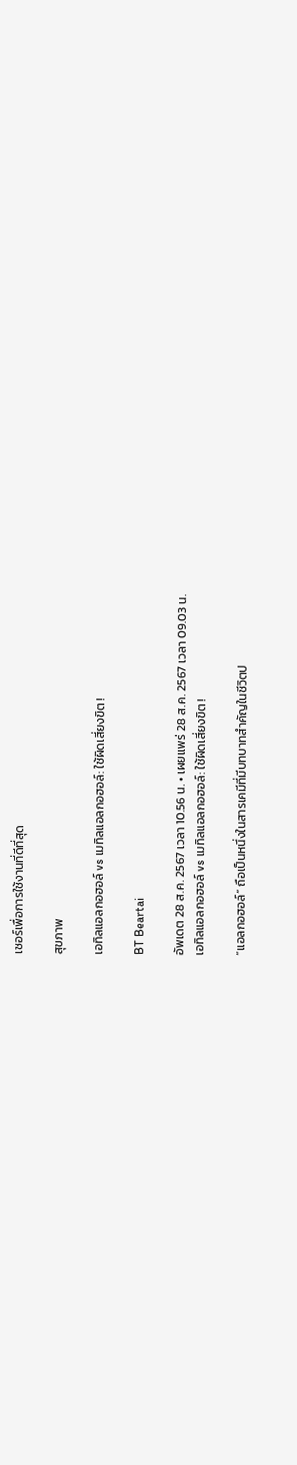เซอร์เพื่อการใช้งานที่ดีที่สุด

สุขภาพ

เอทิลแอลกอฮอล์ vs เมทิลแอลกอฮอล์: ใช้ผิดเสี่ยงขิต !

BT Beartai

อัพเดต 28 ส.ค. 2567 เวลา 10.56 น. • เผยแพร่ 28 ส.ค. 2567 เวลา 09.03 น.
เอทิลแอลกอฮอล์ vs เมทิลแอลกอฮอล์: ใช้ผิดเสี่ยงขิต !

“แอลกอฮอล์” ถือเป็นหนึ่งในสารเคมีที่มีบทบาทสำคัญในชีวิตป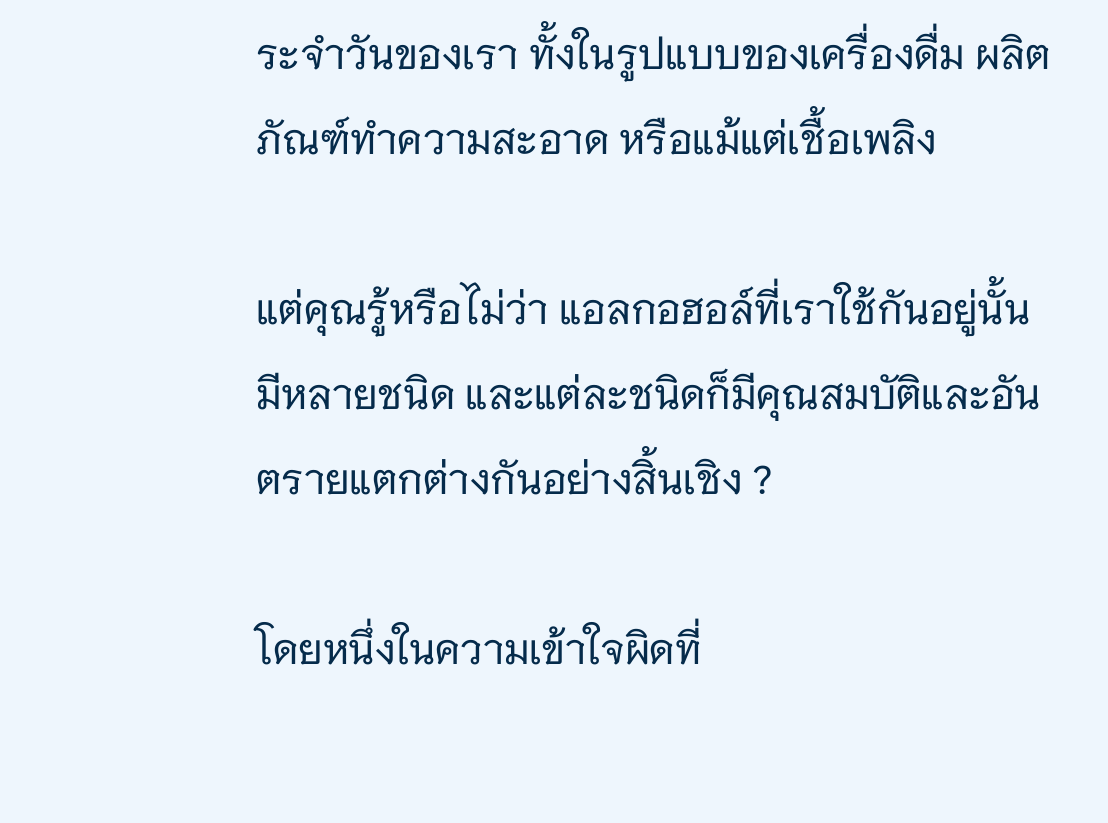ระจำวันของเรา ทั้งในรูปแบบของเครื่องดื่ม ผลิตภัณฑ์ทำความสะอาด หรือแม้แต่เชื้อเพลิง

แต่คุณรู้หรือไม่ว่า แอลกอฮอล์ที่เราใช้กันอยู่นั้นมีหลายชนิด และแต่ละชนิดก็มีคุณสมบัติและอันตรายแตกต่างกันอย่างสิ้นเชิง ?

โดยหนึ่งในความเข้าใจผิดที่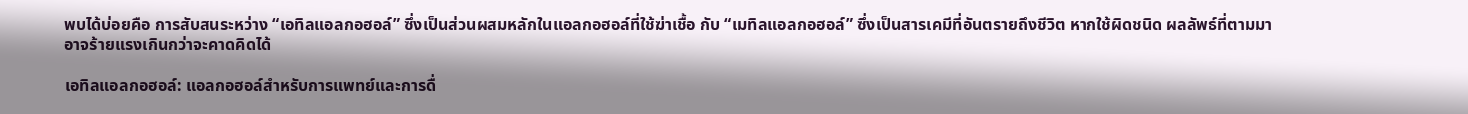พบได้บ่อยคือ การสับสนระหว่าง “เอทิลแอลกอฮอล์” ซึ่งเป็นส่วนผสมหลักในแอลกอฮอล์ที่ใช้ฆ่าเชื้อ กับ “เมทิลแอลกอฮอล์” ซึ่งเป็นสารเคมีที่อันตรายถึงชีวิต หากใช้ผิดชนิด ผลลัพธ์ที่ตามมาอาจร้ายแรงเกินกว่าจะคาดคิดได้

เอทิลแอลกอฮอล์: แอลกอฮอล์สำหรับการแพทย์และการดื่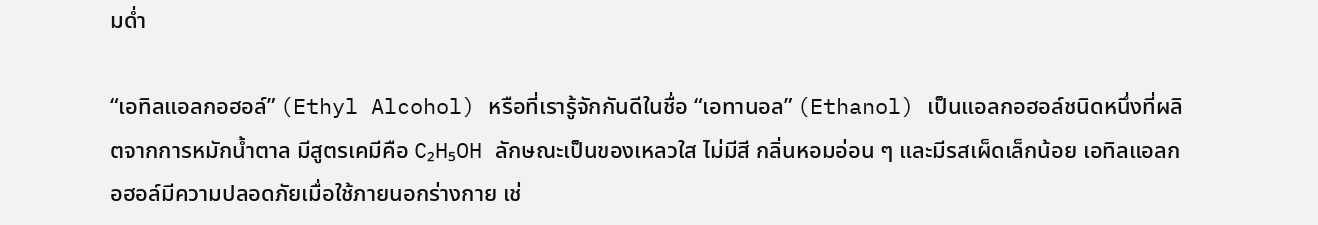มด่ำ

“เอทิลแอลกอฮอล์” (Ethyl Alcohol) หรือที่เรารู้จักกันดีในชื่อ “เอทานอล” (Ethanol) เป็นแอลกอฮอล์ชนิดหนึ่งที่ผลิตจากการหมักน้ำตาล มีสูตรเคมีคือ C₂H₅OH ลักษณะเป็นของเหลวใส ไม่มีสี กลิ่นหอมอ่อน ๆ และมีรสเผ็ดเล็กน้อย เอทิลแอลกอฮอล์มีความปลอดภัยเมื่อใช้ภายนอกร่างกาย เช่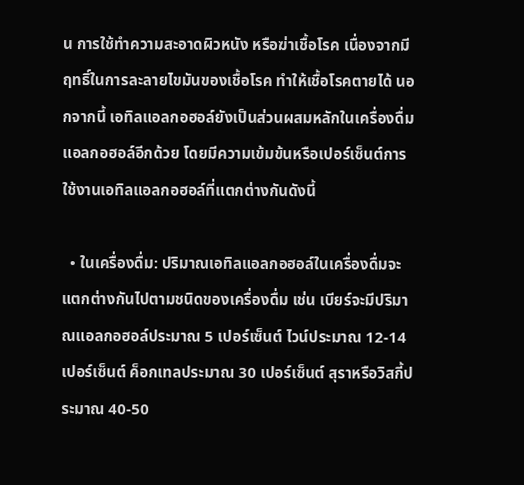น การใช้ทำความสะอาดผิวหนัง หรือฆ่าเชื้อโรค เนื่องจากมีฤทธิ์ในการละลายไขมันของเชื้อโรค ทำให้เชื้อโรคตายได้ นอกจากนี้ เอทิลแอลกอฮอล์ยังเป็นส่วนผสมหลักในเครื่องดื่มแอลกอฮอล์อีกด้วย โดยมีความเข้มข้นหรือเปอร์เซ็นต์การใช้งานเอทิลแอลกอฮอล์ที่แตกต่างกันดังนี้

  • ในเครื่องดื่ม: ปริมาณเอทิลแอลกอฮอล์ในเครื่องดื่มจะแตกต่างกันไปตามชนิดของเครื่องดื่ม เช่น เบียร์จะมีปริมาณแอลกอฮอล์ประมาณ 5 เปอร์เซ็นต์ ไวน์ประมาณ 12-14 เปอร์เซ็นต์ ค็อกเทลประมาณ 30 เปอร์เซ็นต์ สุราหรือวิสกี้ประมาณ 40-50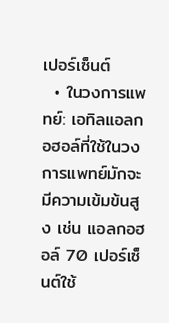เปอร์เซ็นต์
  • ในวงการแพทย์: เอทิลแอลกอฮอล์ที่ใช้ในวงการแพทย์มักจะมีความเข้มข้นสูง เช่น แอลกอฮอล์ 70 เปอร์เซ็นต์ใช้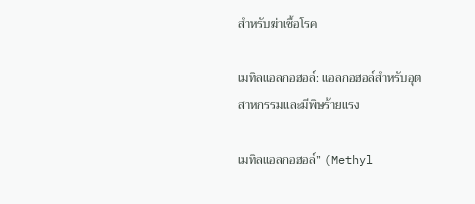สำหรับฆ่าเชื้อโรค

เมทิลแอลกอฮอล์: แอลกอฮอล์สำหรับอุตสาหกรรมและมีพิษร้ายแรง

เมทิลแอลกอฮอล์” (Methyl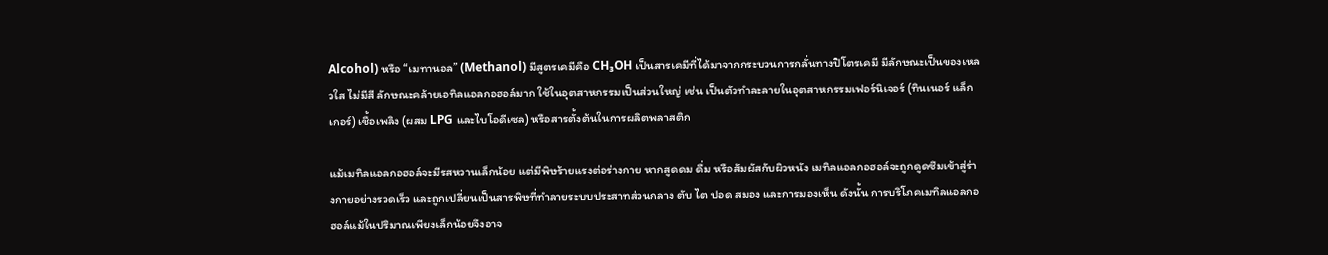Alcohol) หรือ “เมทานอล” (Methanol) มีสูตรเคมีคือ CH₃OH เป็นสารเคมีที่ได้มาจากกระบวนการกลั่นทางปิโตรเคมี มีลักษณะเป็นของเหลวใส ไม่มีสี ลักษณะคล้ายเอทิลแอลกอฮอล์มาก ใช้ในอุตสาหกรรมเป็นส่วนใหญ่ เช่น เป็นตัวทำละลายในอุตสาหกรรมเฟอร์นิเจอร์ (ทินเนอร์ แล็กเกอร์) เชื้อเพลิง (ผสม LPG และไบโอดีเซล) หรือสารตั้งต้นในการผลิตพลาสติก

แม้เมทิลแอลกอฮอล์จะมีรสหวานเล็กน้อย แต่มีพิษร้ายแรงต่อร่างกาย หากสูดดม ดื่ม หรือสัมผัสกับผิวหนัง เมทิลแอลกอฮอล์จะถูกดูดซึมเข้าสู่ร่างกายอย่างรวดเร็ว และถูกเปลี่ยนเป็นสารพิษที่ทำลายระบบประสาทส่วนกลาง ตับ ไต ปอด สมอง และการมองเห็น ดังนั้น การบริโภคเมทิลแอลกอฮอล์แม้ในปริมาณเพียงเล็กน้อยจึงอาจ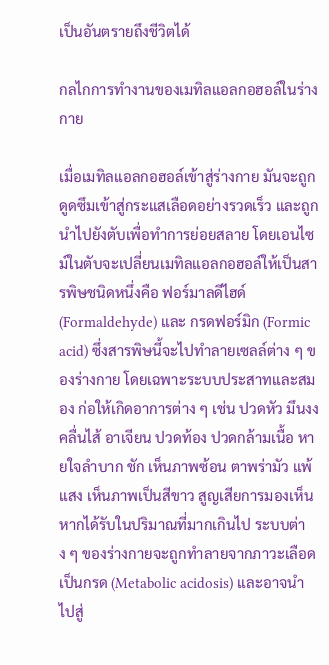เป็นอันตรายถึงชีวิตได้

กลไกการทำงานของเมทิลแอลกอฮอล์ในร่างกาย

เมื่อเมทิลแอลกอฮอล์เข้าสู่ร่างกาย มันจะถูกดูดซึมเข้าสู่กระแสเลือดอย่างรวดเร็ว และถูกนำไปยังตับเพื่อทำการย่อยสลาย โดยเอนไซม์ในตับจะเปลี่ยนเมทิลแอลกอฮอล์ให้เป็นสารพิษชนิดหนึ่งคือ ฟอร์มาลดีไฮด์ (Formaldehyde) และ กรดฟอร์มิก (Formic acid) ซึ่งสารพิษนี้จะไปทำลายเซลล์ต่าง ๆ ของร่างกาย โดยเฉพาะระบบประสาทและสมอง ก่อให้เกิดอาการต่าง ๆ เช่น ปวดหัว มึนงง คลื่นไส้ อาเจียน ปวดท้อง ปวดกล้ามเนื้อ หายใจลำบาก ชัก เห็นภาพซ้อน ตาพร่ามัว แพ้แสง เห็นภาพเป็นสีขาว สูญเสียการมองเห็น หากได้รับในปริมาณที่มากเกินไป ระบบต่าง ๆ ของร่างกายจะถูกทำลายจากภาวะเลือดเป็นกรด (Metabolic acidosis) และอาจนำไปสู่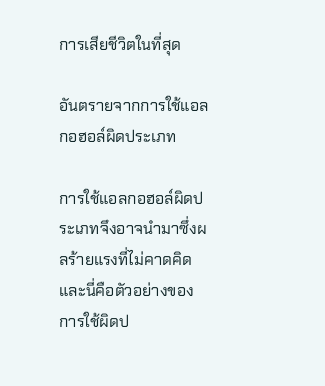การเสียชีวิตในที่สุด

อันตรายจากการใช้แอลกอฮอล์ผิดประเภท

การใช้แอลกอฮอล์ผิดประเภทจึงอาจนำมาซึ่งผลร้ายแรงที่ไม่คาดคิด และนี่คือตัวอย่างของการใช้ผิดป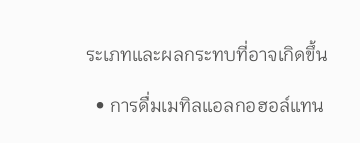ระเภทและผลกระทบที่อาจเกิดขึ้น

  • การดื่มเมทิลแอลกอฮอล์แทน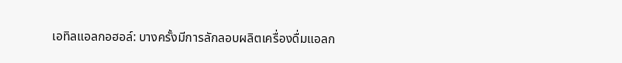เอทิลแอลกอฮอล์: บางครั้งมีการลักลอบผลิตเครื่องดื่มแอลก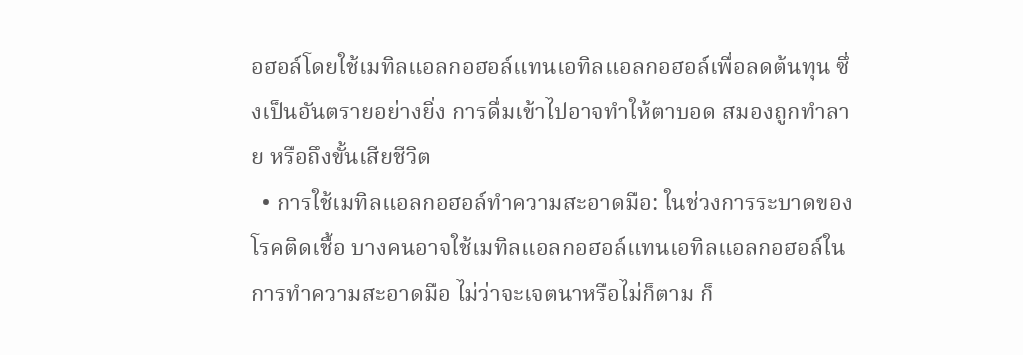อฮอล์โดยใช้เมทิลแอลกอฮอล์แทนเอทิลแอลกอฮอล์เพื่อลดต้นทุน ซึ่งเป็นอันตรายอย่างยิ่ง การดื่มเข้าไปอาจทำให้ตาบอด สมองถูกทำลาย หรือถึงขั้นเสียชีวิต
  • การใช้เมทิลแอลกอฮอล์ทำความสะอาดมือ: ในช่วงการระบาดของโรคติดเชื้อ บางคนอาจใช้เมทิลแอลกอฮอล์แทนเอทิลแอลกอฮอล์ในการทำความสะอาดมือ ไม่ว่าจะเจตนาหรือไม่ก็ตาม ก็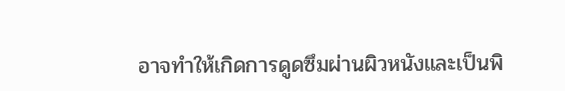อาจทำให้เกิดการดูดซึมผ่านผิวหนังและเป็นพิ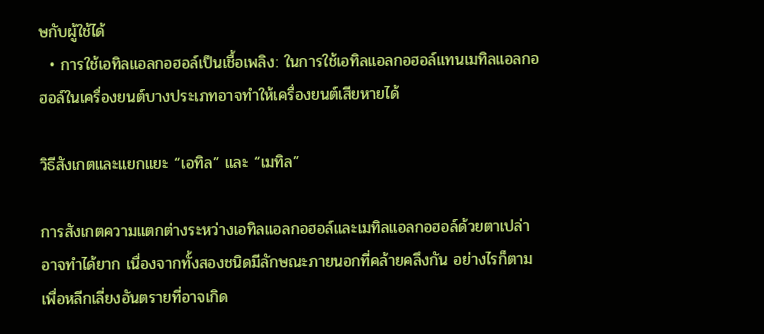ษกับผู้ใช้ได้
  • การใช้เอทิลแอลกอฮอล์เป็นเชื้อเพลิง: ในการใช้เอทิลแอลกอฮอล์แทนเมทิลแอลกอฮอล์ในเครื่องยนต์บางประเภทอาจทำให้เครื่องยนต์เสียหายได้

วิธีสังเกตและแยกแยะ “เอทิล” และ “เมทิล”

การสังเกตความแตกต่างระหว่างเอทิลแอลกอฮอล์และเมทิลแอลกอฮอล์ด้วยตาเปล่าอาจทำได้ยาก เนื่องจากทั้งสองชนิดมีลักษณะภายนอกที่คล้ายคลึงกัน อย่างไรก็ตาม เพื่อหลีกเลี่ยงอันตรายที่อาจเกิด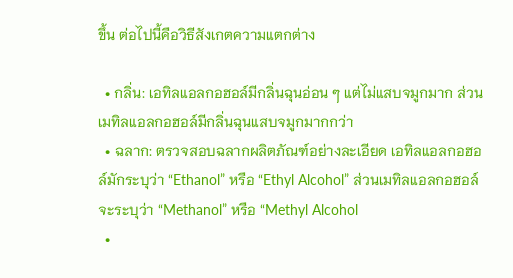ขึ้น ต่อไปนี้คือวิธีสังเกตความแตกต่าง

  • กลิ่น: เอทิลแอลกอฮอล์มีกลิ่นฉุนอ่อน ๆ แต่ไม่แสบจมูกมาก ส่วนเมทิลแอลกอฮอล์มีกลิ่นฉุนแสบจมูกมากกว่า
  • ฉลาก: ตรวจสอบฉลากผลิตภัณฑ์อย่างละเอียด เอทิลแอลกอฮอล์มักระบุว่า “Ethanol” หรือ “Ethyl Alcohol” ส่วนเมทิลแอลกอฮอล์จะระบุว่า “Methanol” หรือ “Methyl Alcohol
  •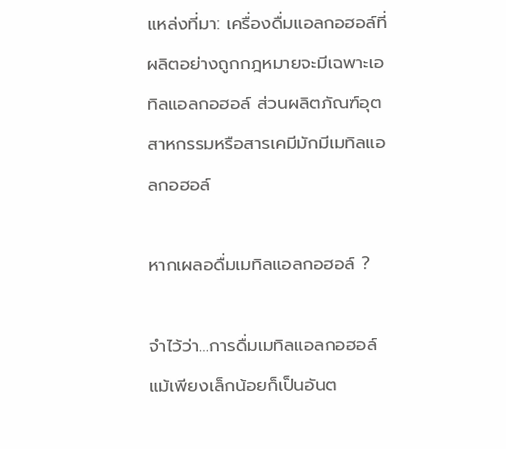แหล่งที่มา: เครื่องดื่มแอลกอฮอล์ที่ผลิตอย่างถูกกฎหมายจะมีเฉพาะเอทิลแอลกอฮอล์ ส่วนผลิตภัณฑ์อุตสาหกรรมหรือสารเคมีมักมีเมทิลแอลกอฮอล์

หากเผลอดื่มเมทิลแอลกอฮอล์ ?

จำไว้ว่า…การดื่มเมทิลแอลกอฮอล์แม้เพียงเล็กน้อยก็เป็นอันต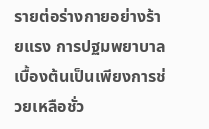รายต่อร่างกายอย่างร้ายแรง การปฐมพยาบาลเบื้องต้นเป็นเพียงการช่วยเหลือชั่ว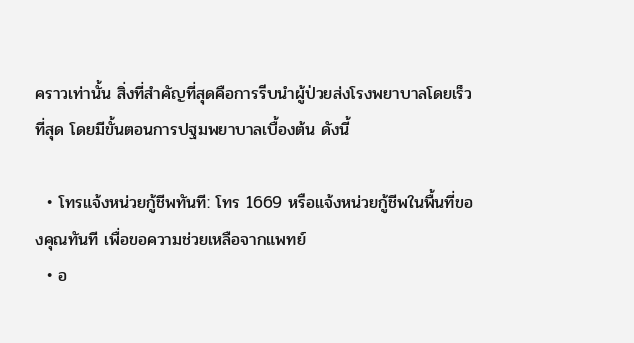คราวเท่านั้น สิ่งที่สำคัญที่สุดคือการรีบนำผู้ป่วยส่งโรงพยาบาลโดยเร็วที่สุด โดยมีขั้นตอนการปฐมพยาบาลเบื้องต้น ดังนี้

  • โทรแจ้งหน่วยกู้ชีพทันที: โทร 1669 หรือแจ้งหน่วยกู้ชีพในพื้นที่ของคุณทันที เพื่อขอความช่วยเหลือจากแพทย์
  • อ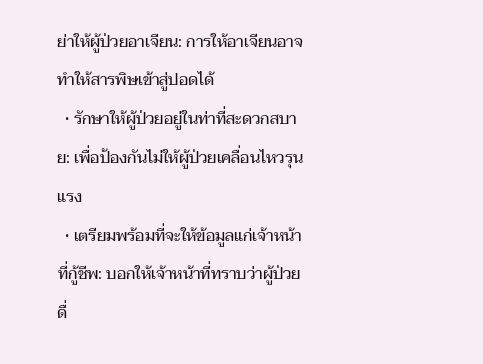ย่าให้ผู้ป่วยอาเจียน: การให้อาเจียนอาจทำให้สารพิษเข้าสู่ปอดได้
  • รักษาให้ผู้ป่วยอยู่ในท่าที่สะดวกสบาย: เพื่อป้องกันไม่ให้ผู้ป่วยเคลื่อนไหวรุนแรง
  • เตรียมพร้อมที่จะให้ข้อมูลแก่เจ้าหน้าที่กู้ชีพ: บอกให้เจ้าหน้าที่ทราบว่าผู้ป่วยดื่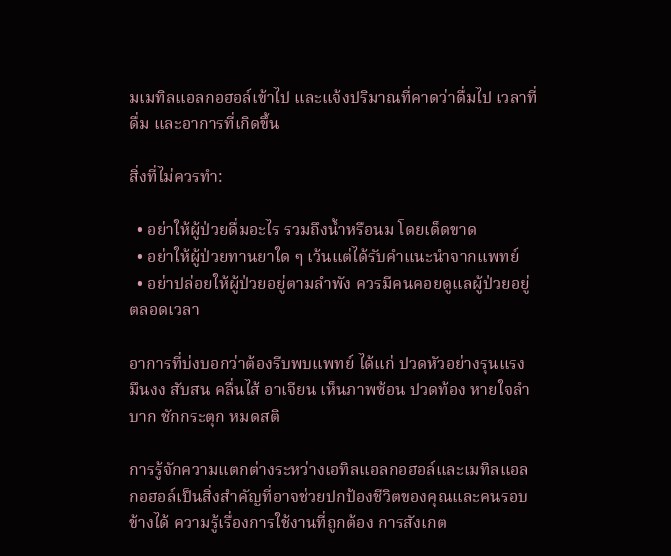มเมทิลแอลกอฮอล์เข้าไป และแจ้งปริมาณที่คาดว่าดื่มไป เวลาที่ดื่ม และอาการที่เกิดขึ้น

สิ่งที่ไม่ควรทำ:

  • อย่าให้ผู้ป่วยดื่มอะไร รวมถึงน้ำหรือนม โดยเด็ดขาด
  • อย่าให้ผู้ป่วยทานยาใด ๆ เว้นแต่ได้รับคำแนะนำจากแพทย์
  • อย่าปล่อยให้ผู้ป่วยอยู่ตามลำพัง ควรมีคนคอยดูแลผู้ป่วยอยู่ตลอดเวลา

อาการที่บ่งบอกว่าต้องรีบพบแพทย์ ได้แก่ ปวดหัวอย่างรุนแรง มึนงง สับสน คลื่นไส้ อาเจียน เห็นภาพซ้อน ปวดท้อง หายใจลำบาก ชักกระตุก หมดสติ

การรู้จักความแตกต่างระหว่างเอทิลแอลกอฮอล์และเมทิลแอลกอฮอล์เป็นสิ่งสำคัญที่อาจช่วยปกป้องชีวิตของคุณและคนรอบข้างได้ ความรู้เรื่องการใช้งานที่ถูกต้อง การสังเกต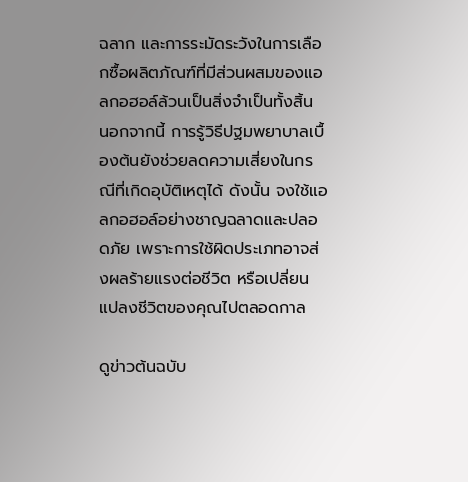ฉลาก และการระมัดระวังในการเลือกซื้อผลิตภัณฑ์ที่มีส่วนผสมของแอลกอฮอล์ล้วนเป็นสิ่งจำเป็นทั้งสิ้น นอกจากนี้ การรู้วิธีปฐมพยาบาลเบื้องต้นยังช่วยลดความเสี่ยงในกรณีที่เกิดอุบัติเหตุได้ ดังนั้น จงใช้แอลกอฮอล์อย่างชาญฉลาดและปลอดภัย เพราะการใช้ผิดประเภทอาจส่งผลร้ายแรงต่อชีวิต หรือเปลี่ยนแปลงชีวิตของคุณไปตลอดกาล

ดูข่าวต้นฉบับ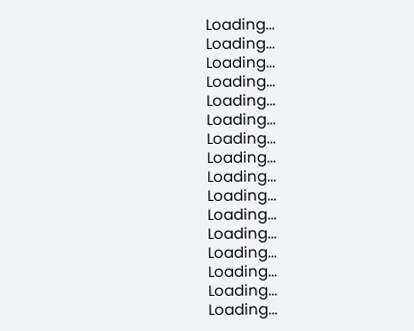Loading...
Loading...
Loading...
Loading...
Loading...
Loading...
Loading...
Loading...
Loading...
Loading...
Loading...
Loading...
Loading...
Loading...
Loading...
Loading...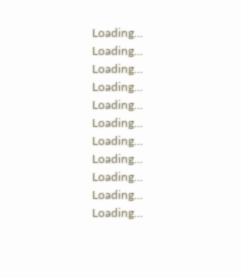Loading...
Loading...
Loading...
Loading...
Loading...
Loading...
Loading...
Loading...
Loading...
Loading...
Loading...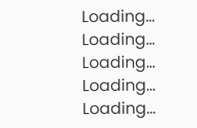Loading...
Loading...
Loading...
Loading...
Loading...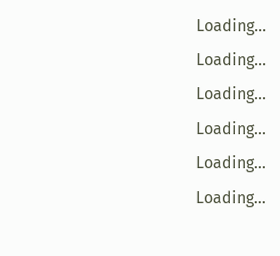Loading...
Loading...
Loading...
Loading...
Loading...
Loading...